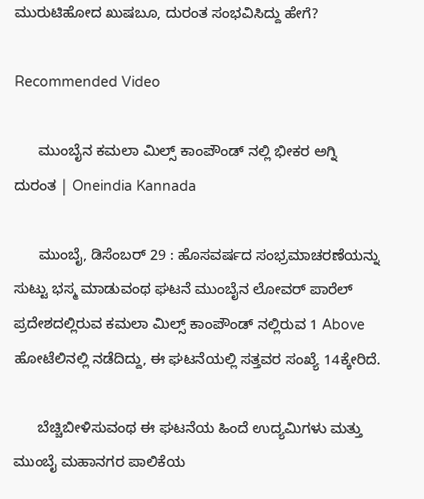ಮುರುಟಿಹೋದ ಖುಷಬೂ, ದುರಂತ ಸಂಭವಿಸಿದ್ದು ಹೇಗೆ?

Recommended Video

      ಮುಂಬೈನ ಕಮಲಾ ಮಿಲ್ಸ್ ಕಾಂಪೌಂಡ್ ನಲ್ಲಿ ಭೀಕರ ಅಗ್ನಿ ದುರಂತ | Oneindia Kannada

      ಮುಂಬೈ, ಡಿಸೆಂಬರ್ 29 : ಹೊಸವರ್ಷದ ಸಂಭ್ರಮಾಚರಣೆಯನ್ನು ಸುಟ್ಟು ಭಸ್ಮ ಮಾಡುವಂಥ ಘಟನೆ ಮುಂಬೈನ ಲೋವರ್ ಪಾರೆಲ್ ಪ್ರದೇಶದಲ್ಲಿರುವ ಕಮಲಾ ಮಿಲ್ಸ್ ಕಾಂಪೌಂಡ್ ನಲ್ಲಿರುವ 1 Above ಹೋಟೆಲಿನಲ್ಲಿ ನಡೆದಿದ್ದು, ಈ ಘಟನೆಯಲ್ಲಿ ಸತ್ತವರ ಸಂಖ್ಯೆ 14ಕ್ಕೇರಿದೆ.

      ಬೆಚ್ಚಿಬೀಳಿಸುವಂಥ ಈ ಘಟನೆಯ ಹಿಂದೆ ಉದ್ಯಮಿಗಳು ಮತ್ತು ಮುಂಬೈ ಮಹಾನಗರ ಪಾಲಿಕೆಯ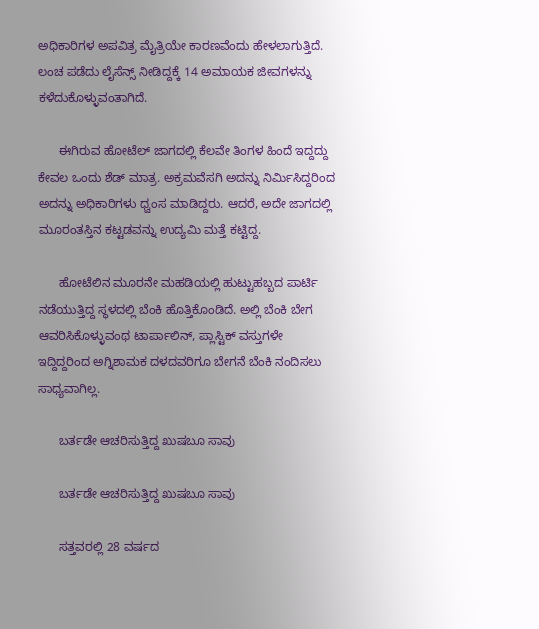ಅಧಿಕಾರಿಗಳ ಅಪವಿತ್ರ ಮೈತ್ರಿಯೇ ಕಾರಣವೆಂದು ಹೇಳಲಾಗುತ್ತಿದೆ. ಲಂಚ ಪಡೆದು ಲೈಸೆನ್ಸ್ ನೀಡಿದ್ದಕ್ಕೆ 14 ಅಮಾಯಕ ಜೀವಗಳನ್ನು ಕಳೆದುಕೊಳ್ಳುವಂತಾಗಿದೆ.

      ಈಗಿರುವ ಹೋಟೆಲ್ ಜಾಗದಲ್ಲಿ ಕೆಲವೇ ತಿಂಗಳ ಹಿಂದೆ ಇದ್ದದ್ದು ಕೇವಲ ಒಂದು ಶೆಡ್ ಮಾತ್ರ. ಅಕ್ರಮವೆಸಗಿ ಅದನ್ನು ನಿರ್ಮಿಸಿದ್ದರಿಂದ ಅದನ್ನು ಅಧಿಕಾರಿಗಳು ಧ್ವಂಸ ಮಾಡಿದ್ದರು. ಆದರೆ, ಅದೇ ಜಾಗದಲ್ಲಿ ಮೂರಂತಸ್ತಿನ ಕಟ್ಟಡವನ್ನು ಉದ್ಯಮಿ ಮತ್ತೆ ಕಟ್ಟಿದ್ದ.

      ಹೋಟೆಲಿನ ಮೂರನೇ ಮಹಡಿಯಲ್ಲಿ ಹುಟ್ಟುಹಬ್ಬದ ಪಾರ್ಟಿ ನಡೆಯುತ್ತಿದ್ದ ಸ್ಥಳದಲ್ಲಿ ಬೆಂಕಿ ಹೊತ್ತಿಕೊಂಡಿದೆ. ಅಲ್ಲಿ ಬೆಂಕಿ ಬೇಗ ಆವರಿಸಿಕೊಳ್ಳುವಂಥ ಟಾರ್ಪಾಲಿನ್, ಪ್ಲಾಸ್ಟಿಕ್ ವಸ್ತುಗಳೇ ಇದ್ದಿದ್ದರಿಂದ ಅಗ್ನಿಶಾಮಕ ದಳದವರಿಗೂ ಬೇಗನೆ ಬೆಂಕಿ ನಂದಿಸಲು ಸಾಧ್ಯವಾಗಿಲ್ಲ.

      ಬರ್ತಡೇ ಆಚರಿಸುತ್ತಿದ್ದ ಖುಷಬೂ ಸಾವು

      ಬರ್ತಡೇ ಆಚರಿಸುತ್ತಿದ್ದ ಖುಷಬೂ ಸಾವು

      ಸತ್ತವರಲ್ಲಿ 28 ವರ್ಷದ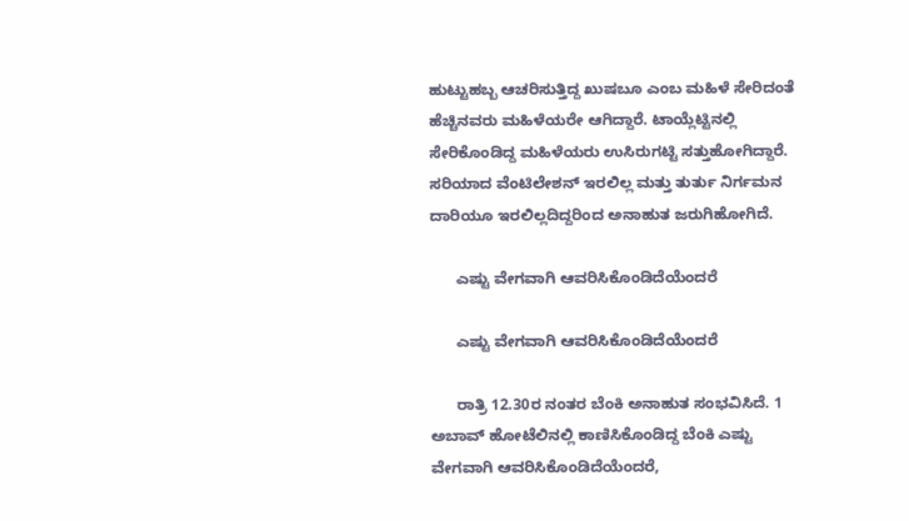ಹುಟ್ಟುಹಬ್ಬ ಆಚರಿಸುತ್ತಿದ್ದ ಖುಷಬೂ ಎಂಬ ಮಹಿಳೆ ಸೇರಿದಂತೆ ಹೆಚ್ಚಿನವರು ಮಹಿಳೆಯರೇ ಆಗಿದ್ದಾರೆ. ಟಾಯ್ಲೆಟ್ಟಿನಲ್ಲಿ ಸೇರಿಕೊಂಡಿದ್ದ ಮಹಿಳೆಯರು ಉಸಿರುಗಟ್ಟಿ ಸತ್ತುಹೋಗಿದ್ದಾರೆ. ಸರಿಯಾದ ವೆಂಟಿಲೇಶನ್ ಇರಲಿಲ್ಲ ಮತ್ತು ತುರ್ತು ನಿರ್ಗಮನ ದಾರಿಯೂ ಇರಲಿಲ್ಲದಿದ್ದರಿಂದ ಅನಾಹುತ ಜರುಗಿಹೋಗಿದೆ.

      ಎಷ್ಟು ವೇಗವಾಗಿ ಆವರಿಸಿಕೊಂಡಿದೆಯೆಂದರೆ

      ಎಷ್ಟು ವೇಗವಾಗಿ ಆವರಿಸಿಕೊಂಡಿದೆಯೆಂದರೆ

      ರಾತ್ರಿ 12.30ರ ನಂತರ ಬೆಂಕಿ ಅನಾಹುತ ಸಂಭವಿಸಿದೆ. 1 ಅಬಾವ್ ಹೋಟೆಲಿನಲ್ಲಿ ಕಾಣಿಸಿಕೊಂಡಿದ್ದ ಬೆಂಕಿ ಎಷ್ಟು ವೇಗವಾಗಿ ಆವರಿಸಿಕೊಂಡಿದೆಯೆಂದರೆ,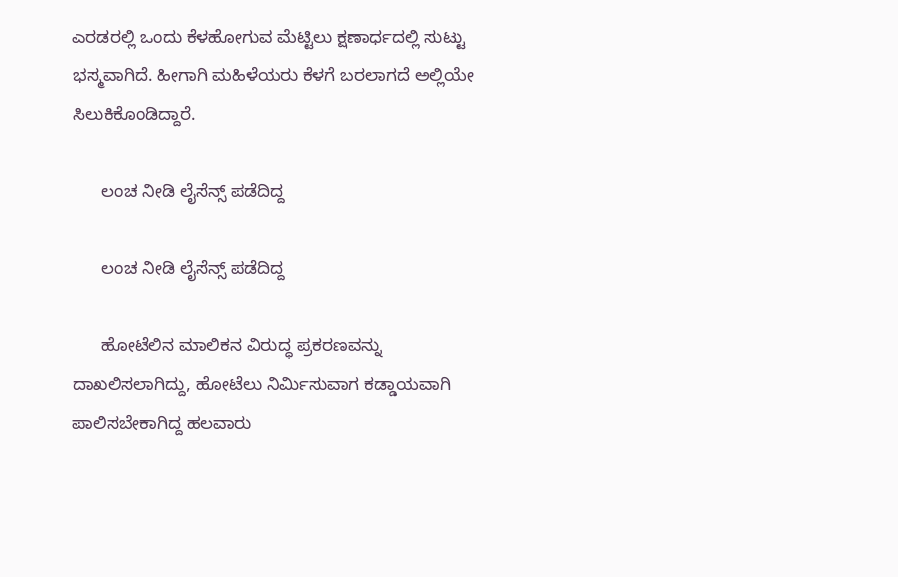ಎರಡರಲ್ಲಿ ಒಂದು ಕೆಳಹೋಗುವ ಮೆಟ್ಟಿಲು ಕ್ಷಣಾರ್ಧದಲ್ಲಿ ಸುಟ್ಟು ಭಸ್ಮವಾಗಿದೆ. ಹೀಗಾಗಿ ಮಹಿಳೆಯರು ಕೆಳಗೆ ಬರಲಾಗದೆ ಅಲ್ಲಿಯೇ ಸಿಲುಕಿಕೊಂಡಿದ್ದಾರೆ.

      ಲಂಚ ನೀಡಿ ಲೈಸೆನ್ಸ್ ಪಡೆದಿದ್ದ

      ಲಂಚ ನೀಡಿ ಲೈಸೆನ್ಸ್ ಪಡೆದಿದ್ದ

      ಹೋಟೆಲಿನ ಮಾಲಿಕನ ವಿರುದ್ಧ ಪ್ರಕರಣವನ್ನು ದಾಖಲಿಸಲಾಗಿದ್ದು, ಹೋಟೆಲು ನಿರ್ಮಿಸುವಾಗ ಕಡ್ಡಾಯವಾಗಿ ಪಾಲಿಸಬೇಕಾಗಿದ್ದ ಹಲವಾರು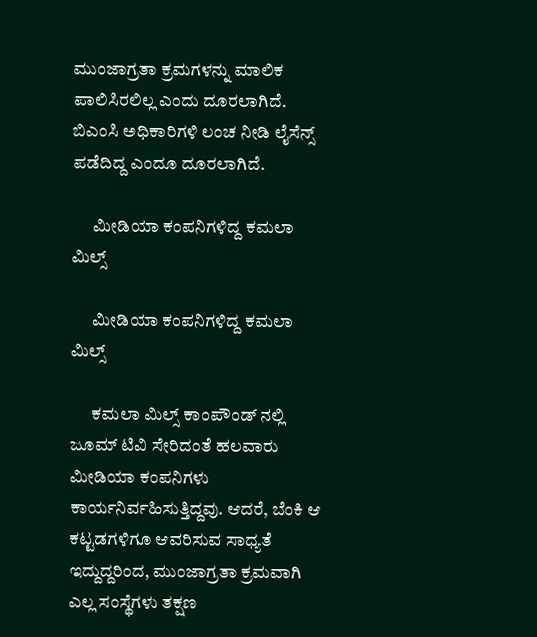ಮುಂಜಾಗ್ರತಾ ಕ್ರಮಗಳನ್ನು ಮಾಲಿಕ ಪಾಲಿಸಿರಲಿಲ್ಲ ಎಂದು ದೂರಲಾಗಿದೆ. ಬಿಎಂಸಿ ಅಧಿಕಾರಿಗಳಿ ಲಂಚ ನೀಡಿ ಲೈಸೆನ್ಸ್ ಪಡೆದಿದ್ದ ಎಂದೂ ದೂರಲಾಗಿದೆ.

      ಮೀಡಿಯಾ ಕಂಪನಿಗಳಿದ್ದ ಕಮಲಾ ಮಿಲ್ಸ್

      ಮೀಡಿಯಾ ಕಂಪನಿಗಳಿದ್ದ ಕಮಲಾ ಮಿಲ್ಸ್

      ಕಮಲಾ ಮಿಲ್ಸ್ ಕಾಂಪೌಂಡ್ ನಲ್ಲಿ ಜೂಮ್ ಟಿವಿ ಸೇರಿದಂತೆ ಹಲವಾರು ಮೀಡಿಯಾ ಕಂಪನಿಗಳು ಕಾರ್ಯನಿರ್ವಹಿಸುತ್ತಿದ್ದವು. ಆದರೆ, ಬೆಂಕಿ ಆ ಕಟ್ಟಡಗಳಿಗೂ ಆವರಿಸುವ ಸಾಧ್ಯತೆ ಇದ್ದುದ್ದರಿಂದ, ಮುಂಜಾಗ್ರತಾ ಕ್ರಮವಾಗಿ ಎಲ್ಲ ಸಂಸ್ಥೆಗಳು ತಕ್ಷಣ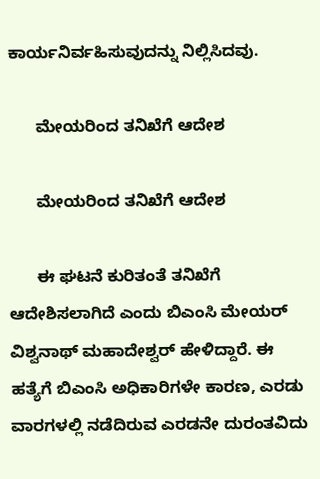ಕಾರ್ಯನಿರ್ವಹಿಸುವುದನ್ನು ನಿಲ್ಲಿಸಿದವು.

      ಮೇಯರಿಂದ ತನಿಖೆಗೆ ಆದೇಶ

      ಮೇಯರಿಂದ ತನಿಖೆಗೆ ಆದೇಶ

      ಈ ಘಟನೆ ಕುರಿತಂತೆ ತನಿಖೆಗೆ ಆದೇಶಿಸಲಾಗಿದೆ ಎಂದು ಬಿಎಂಸಿ ಮೇಯರ್ ವಿಶ್ವನಾಥ್ ಮಹಾದೇಶ್ವರ್ ಹೇಳಿದ್ದಾರೆ. ಈ ಹತ್ಯೆಗೆ ಬಿಎಂಸಿ ಅಧಿಕಾರಿಗಳೇ ಕಾರಣ, ಎರಡು ವಾರಗಳಲ್ಲಿ ನಡೆದಿರುವ ಎರಡನೇ ದುರಂತವಿದು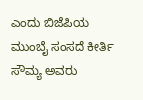ಎಂದು ಬಿಜೆಪಿಯ ಮುಂಬೈ ಸಂಸದೆ ಕೀರ್ತಿ ಸೌಮ್ಯ ಅವರು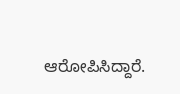ಆರೋಪಿಸಿದ್ದಾರೆ.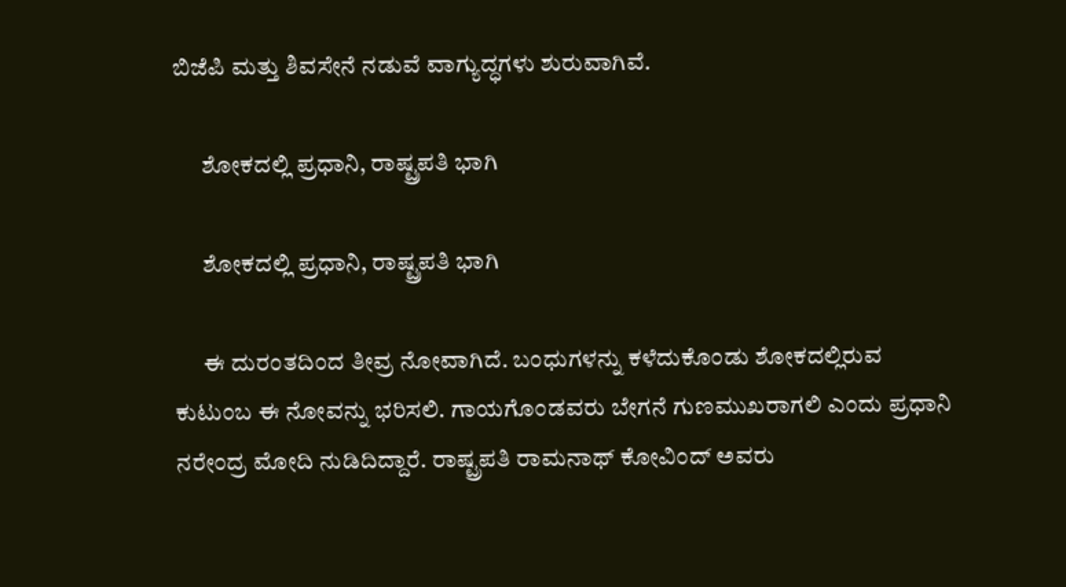ಬಿಜೆಪಿ ಮತ್ತು ಶಿವಸೇನೆ ನಡುವೆ ವಾಗ್ಯುದ್ಧಗಳು ಶುರುವಾಗಿವೆ.

      ಶೋಕದಲ್ಲಿ ಪ್ರಧಾನಿ, ರಾಷ್ಟ್ರಪತಿ ಭಾಗಿ

      ಶೋಕದಲ್ಲಿ ಪ್ರಧಾನಿ, ರಾಷ್ಟ್ರಪತಿ ಭಾಗಿ

      ಈ ದುರಂತದಿಂದ ತೀವ್ರ ನೋವಾಗಿದೆ. ಬಂಧುಗಳನ್ನು ಕಳೆದುಕೊಂಡು ಶೋಕದಲ್ಲಿರುವ ಕುಟುಂಬ ಈ ನೋವನ್ನು ಭರಿಸಲಿ. ಗಾಯಗೊಂಡವರು ಬೇಗನೆ ಗುಣಮುಖರಾಗಲಿ ಎಂದು ಪ್ರಧಾನಿ ನರೇಂದ್ರ ಮೋದಿ ನುಡಿದಿದ್ದಾರೆ. ರಾಷ್ಟ್ರಪತಿ ರಾಮನಾಥ್ ಕೋವಿಂದ್ ಅವರು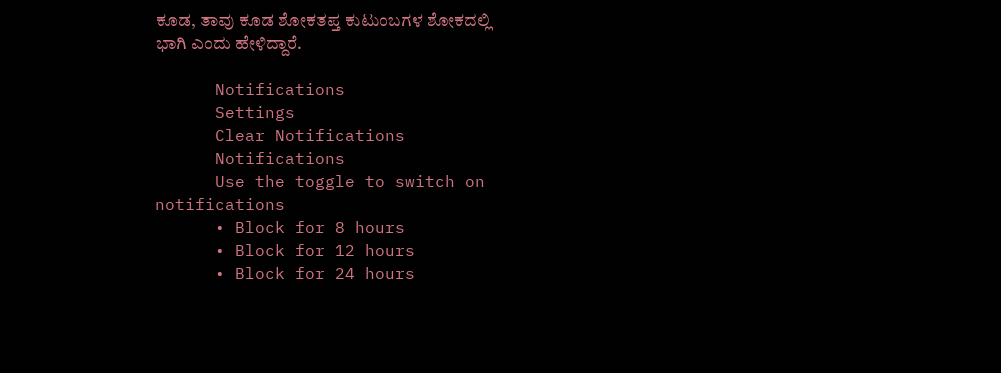ಕೂಡ, ತಾವು ಕೂಡ ಶೋಕತಪ್ತ ಕುಟುಂಬಗಳ ಶೋಕದಲ್ಲಿ ಭಾಗಿ ಎಂದು ಹೇಳಿದ್ದಾರೆ.

      Notifications
      Settings
      Clear Notifications
      Notifications
      Use the toggle to switch on notifications
      • Block for 8 hours
      • Block for 12 hours
      • Block for 24 hours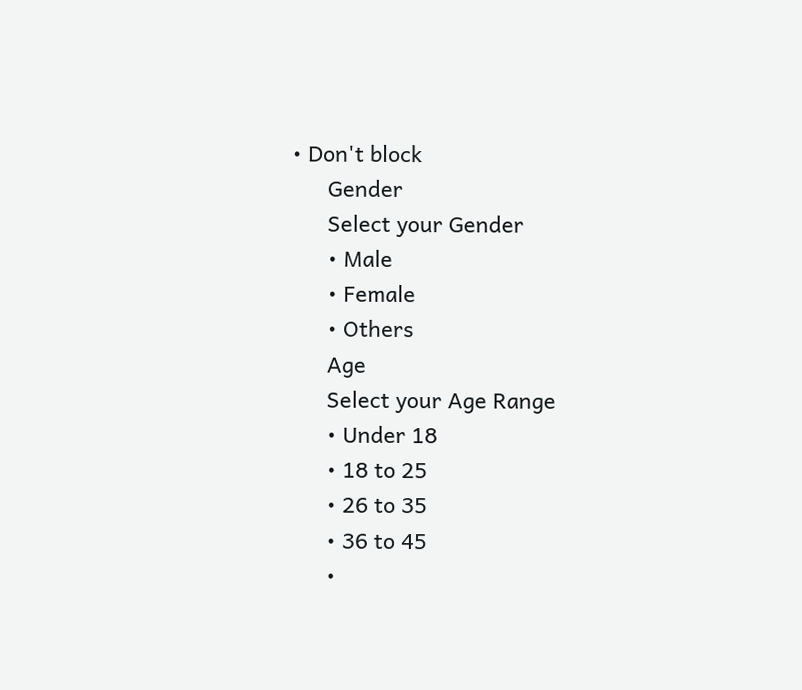• Don't block
      Gender
      Select your Gender
      • Male
      • Female
      • Others
      Age
      Select your Age Range
      • Under 18
      • 18 to 25
      • 26 to 35
      • 36 to 45
      •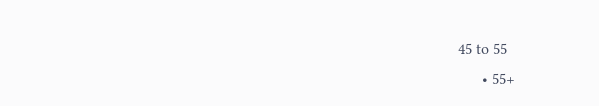45 to 55
      • 55+